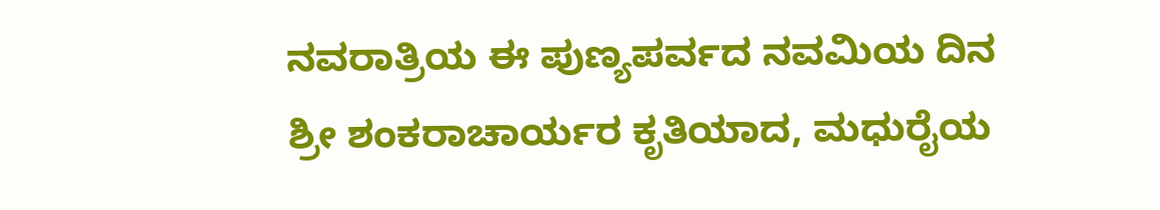ನವರಾತ್ರಿಯ ಈ ಪುಣ್ಯಪರ್ವದ ನವಮಿಯ ದಿನ ಶ್ರೀ ಶಂಕರಾಚಾರ್ಯರ ಕೃತಿಯಾದ, ಮಧುರೈಯ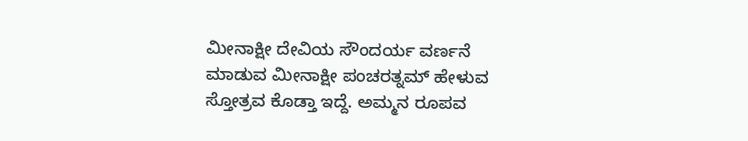ಮೀನಾಕ್ಷೀ ದೇವಿಯ ಸೌಂದರ್ಯ ವರ್ಣನೆ ಮಾಡುವ ಮೀನಾಕ್ಷೀ ಪಂಚರತ್ನಮ್ ಹೇಳುವ ಸ್ತೋತ್ರವ ಕೊಡ್ತಾ ಇದ್ದೆ. ಅಮ್ಮನ ರೂಪವ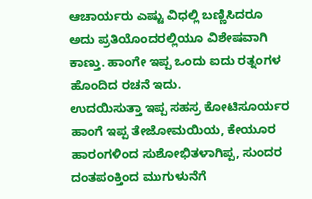ಆಚಾರ್ಯರು ಎಷ್ಟು ವಿಧಲ್ಲಿ ಬಣ್ಣಿಸಿದರೂ ಅದು ಪ್ರತಿಯೊಂದರಲ್ಲಿಯೂ ವಿಶೇಷವಾಗಿ ಕಾಣ್ತು. ಹಾಂಗೇ ಇಪ್ಪ ಒಂದು ಐದು ರತ್ನಂಗಳ ಹೊಂದಿದ ರಚನೆ ಇದು.
ಉದಯಿಸುತ್ತಾ ಇಪ್ಪ ಸಹಸ್ರ ಕೋಟಿಸೂರ್ಯರ ಹಾಂಗೆ ಇಪ್ಪ ತೇಜೋಮಯಿಯ, ಕೇಯೂರ ಹಾರಂಗಳಿಂದ ಸುಶೋಭಿತಳಾಗಿಪ್ಪ, ಸುಂದರ ದಂತಪಂಕ್ತಿಂದ ಮುಗುಳುನೆಗೆ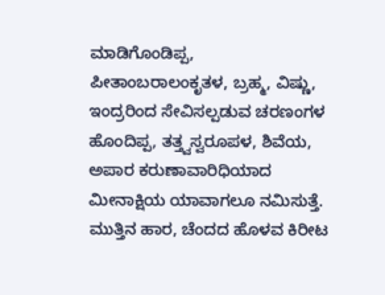ಮಾಡಿಗೊಂಡಿಪ್ಪ, ಪೀತಾಂಬರಾಲಂಕೃತಳ, ಬ್ರಹ್ಮ, ವಿಷ್ಣು, ಇಂದ್ರರಿಂದ ಸೇವಿಸಲ್ಪಡುವ ಚರಣಂಗಳ ಹೊಂದಿಪ್ಪ, ತತ್ತ್ವಸ್ವರೂಪಳ, ಶಿವೆಯ, ಅಪಾರ ಕರುಣಾವಾರಿಧಿಯಾದ ಮೀನಾಕ್ಷಿಯ ಯಾವಾಗಲೂ ನಮಿಸುತ್ತೆ. ಮುತ್ತಿನ ಹಾರ, ಚೆಂದದ ಹೊಳವ ಕಿರೀಟ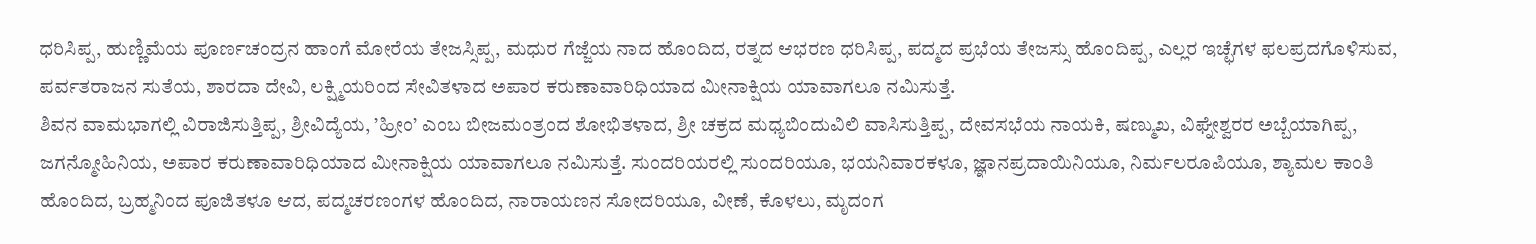ಧರಿಸಿಪ್ಪ, ಹುಣ್ಣಿಮೆಯ ಪೂರ್ಣಚಂದ್ರನ ಹಾಂಗೆ ಮೋರೆಯ ತೇಜಸ್ಸಿಪ್ಪ, ಮಧುರ ಗೆಜ್ಜೆಯ ನಾದ ಹೊಂದಿದ, ರತ್ನದ ಆಭರಣ ಧರಿಸಿಪ್ಪ, ಪದ್ಮದ ಪ್ರಭೆಯ ತೇಜಸ್ಸು ಹೊಂದಿಪ್ಪ, ಎಲ್ಲರ ಇಚ್ಛೆಗಳ ಫಲಪ್ರದಗೊಳಿಸುವ, ಪರ್ವತರಾಜನ ಸುತೆಯ, ಶಾರದಾ ದೇವಿ, ಲಕ್ಷ್ಮಿಯರಿಂದ ಸೇವಿತಳಾದ ಅಪಾರ ಕರುಣಾವಾರಿಧಿಯಾದ ಮೀನಾಕ್ಷಿಯ ಯಾವಾಗಲೂ ನಮಿಸುತ್ತೆ.
ಶಿವನ ವಾಮಭಾಗಲ್ಲಿ ವಿರಾಜಿಸುತ್ತಿಪ್ಪ, ಶ್ರೀವಿದ್ಯೆಯ, ’ಹ್ರೀಂ’ ಎಂಬ ಬೀಜಮಂತ್ರಂದ ಶೋಭಿತಳಾದ, ಶ್ರೀ ಚಕ್ರದ ಮಧ್ಯಬಿಂದುವಿಲಿ ವಾಸಿಸುತ್ತಿಪ್ಪ, ದೇವಸಭೆಯ ನಾಯಕಿ, ಷಣ್ಮುಖ, ವಿಘ್ನೇಶ್ವರರ ಅಬ್ಬೆಯಾಗಿಪ್ಪ, ಜಗನ್ಮೋಹಿನಿಯ, ಅಪಾರ ಕರುಣಾವಾರಿಧಿಯಾದ ಮೀನಾಕ್ಷಿಯ ಯಾವಾಗಲೂ ನಮಿಸುತ್ತೆ. ಸುಂದರಿಯರಲ್ಲಿ ಸುಂದರಿಯೂ, ಭಯನಿವಾರಕಳೂ, ಜ್ಞಾನಪ್ರದಾಯಿನಿಯೂ, ನಿರ್ಮಲರೂಪಿಯೂ, ಶ್ಯಾಮಲ ಕಾಂತಿ ಹೊಂದಿದ, ಬ್ರಹ್ಮನಿಂದ ಪೂಜಿತಳೂ ಆದ, ಪದ್ಮಚರಣಂಗಳ ಹೊಂದಿದ, ನಾರಾಯಣನ ಸೋದರಿಯೂ, ವೀಣೆ, ಕೊಳಲು, ಮೃದಂಗ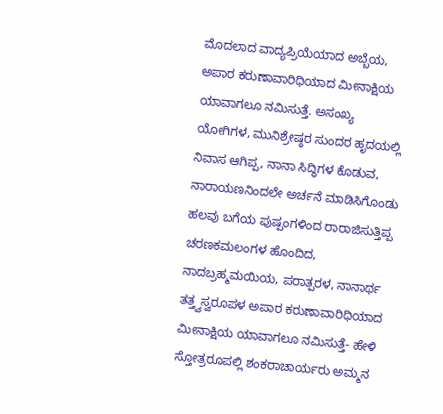ಮೊದಲಾದ ವಾದ್ಯಪ್ರಿಯೆಯಾದ ಅಬ್ಬೆಯ, ಅಪಾರ ಕರುಣಾವಾರಿಧಿಯಾದ ಮೀನಾಕ್ಷಿಯ ಯಾವಾಗಲೂ ನಮಿಸುತ್ತೆ. ಅಸಂಖ್ಯ ಯೋಗಿಗಳ, ಮುನಿಶ್ರೇಷ್ಠರ ಸುಂದರ ಹೃದಯಲ್ಲಿ ನಿವಾಸ ಆಗಿಪ್ಪ, ನಾನಾ ಸಿದ್ಧಿಗಳ ಕೊಡುವ, ನಾರಾಯಣನಿಂದಲೇ ಅರ್ಚನೆ ಮಾಡಿಸಿಗೊಂಡು ಹಲವು ಬಗೆಯ ಪುಷ್ಪಂಗಳಿಂದ ರಾರಾಜಿಸುತ್ತಿಪ್ಪ ಚರಣಕಮಲಂಗಳ ಹೊಂದಿದ, ನಾದಬ್ರಹ್ಮಮಯಿಯ, ಪರಾತ್ಪರಳ, ನಾನಾರ್ಥ ತತ್ತ್ವಸ್ವರೂಪಳ ಅಪಾರ ಕರುಣಾವಾರಿಧಿಯಾದ ಮೀನಾಕ್ಷಿಯ ಯಾವಾಗಲೂ ನಮಿಸುತ್ತೆ- ಹೇಳಿ ಸ್ತೋತ್ರರೂಪಲ್ಲಿ ಶಂಕರಾಚಾರ್ಯರು ಅಮ್ಮನ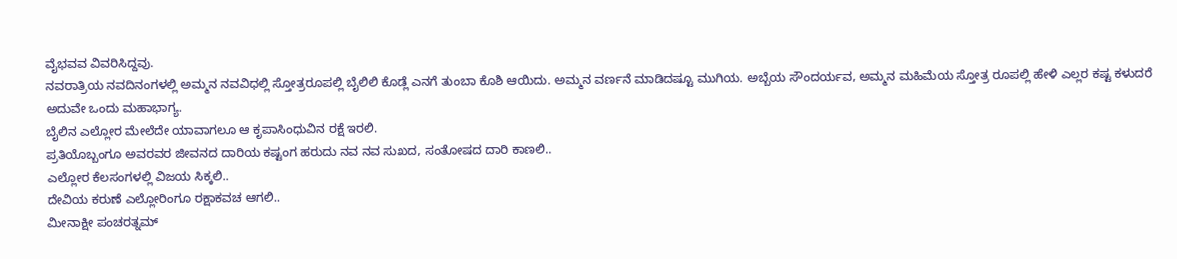ವೈಭವವ ವಿವರಿಸಿದ್ದವು.
ನವರಾತ್ರಿಯ ನವದಿನಂಗಳಲ್ಲಿ ಅಮ್ಮನ ನವವಿಧಲ್ಲಿ ಸ್ತೋತ್ರರೂಪಲ್ಲಿ ಬೈಲಿಲಿ ಕೊಡ್ಲೆ ಎನಗೆ ತುಂಬಾ ಕೊಶಿ ಆಯಿದು. ಅಮ್ಮನ ವರ್ಣನೆ ಮಾಡಿದಷ್ಟೂ ಮುಗಿಯ. ಅಬ್ಬೆಯ ಸೌಂದರ್ಯವ, ಅಮ್ಮನ ಮಹಿಮೆಯ ಸ್ತೋತ್ರ ರೂಪಲ್ಲಿ ಹೇಳಿ ಎಲ್ಲರ ಕಷ್ಟ ಕಳುದರೆ ಅದುವೇ ಒಂದು ಮಹಾಭಾಗ್ಯ.
ಬೈಲಿನ ಎಲ್ಲೋರ ಮೇಲೆದೇ ಯಾವಾಗಲೂ ಆ ಕೃಪಾಸಿಂಧುವಿನ ರಕ್ಷೆ ಇರಲಿ.
ಪ್ರತಿಯೊಬ್ಬಂಗೂ ಅವರವರ ಜೀವನದ ದಾರಿಯ ಕಷ್ಟಂಗ ಹರುದು ನವ ನವ ಸುಖದ, ಸಂತೋಷದ ದಾರಿ ಕಾಣಲಿ..
ಎಲ್ಲೋರ ಕೆಲಸಂಗಳಲ್ಲಿ ವಿಜಯ ಸಿಕ್ಕಲಿ..
ದೇವಿಯ ಕರುಣೆ ಎಲ್ಲೋರಿಂಗೂ ರಕ್ಷಾಕವಚ ಆಗಲಿ..
ಮೀನಾಕ್ಷೀ ಪಂಚರತ್ನಮ್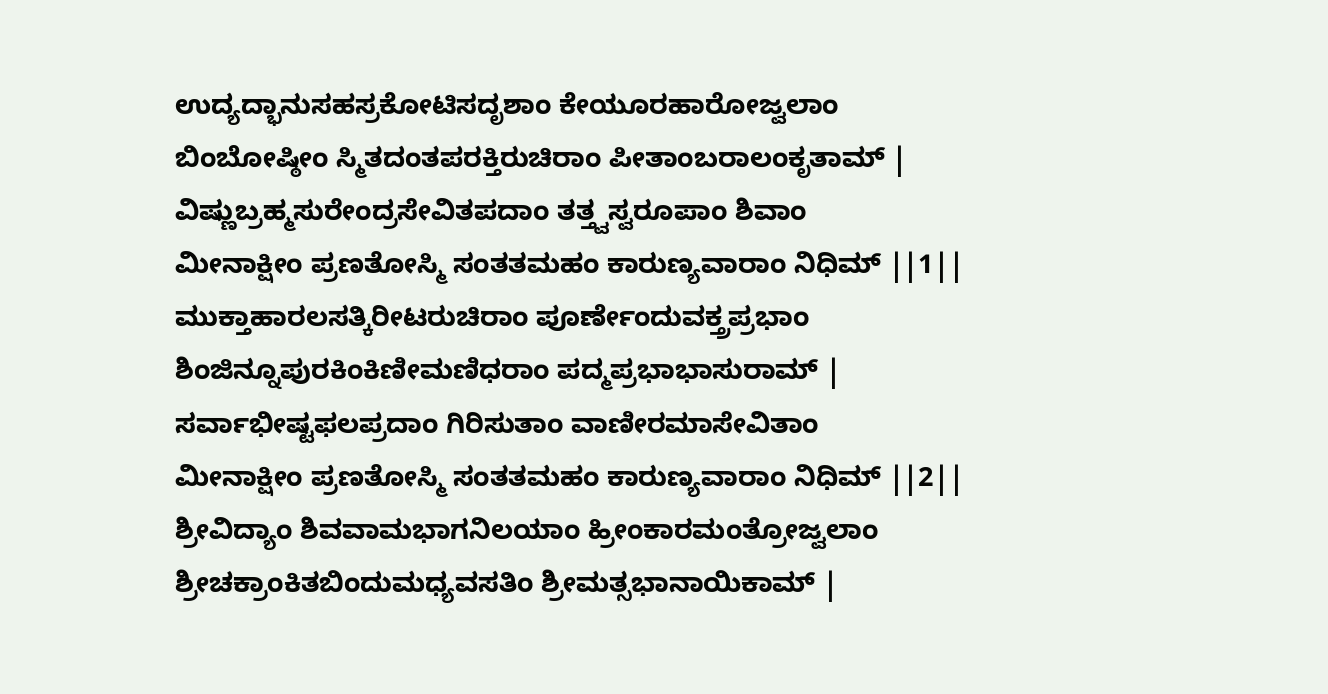ಉದ್ಯದ್ಭಾನುಸಹಸ್ರಕೋಟಿಸದೃಶಾಂ ಕೇಯೂರಹಾರೋಜ್ವಲಾಂ
ಬಿಂಬೋಷ್ಠೀಂ ಸ್ಮಿತದಂತಪರಕ್ತಿರುಚಿರಾಂ ಪೀತಾಂಬರಾಲಂಕೃತಾಮ್ |
ವಿಷ್ಣುಬ್ರಹ್ಮಸುರೇಂದ್ರಸೇವಿತಪದಾಂ ತತ್ತ್ವಸ್ವರೂಪಾಂ ಶಿವಾಂ
ಮೀನಾಕ್ಷೀಂ ಪ್ರಣತೋಸ್ಮಿ ಸಂತತಮಹಂ ಕಾರುಣ್ಯವಾರಾಂ ನಿಧಿಮ್ ||1||
ಮುಕ್ತಾಹಾರಲಸತ್ಕಿರೀಟರುಚಿರಾಂ ಪೂರ್ಣೇಂದುವಕ್ತ್ರಪ್ರಭಾಂ
ಶಿಂಜಿನ್ನೂಪುರಕಿಂಕಿಣೀಮಣಿಧರಾಂ ಪದ್ಮಪ್ರಭಾಭಾಸುರಾಮ್ |
ಸರ್ವಾಭೀಷ್ಟಫಲಪ್ರದಾಂ ಗಿರಿಸುತಾಂ ವಾಣೀರಮಾಸೇವಿತಾಂ
ಮೀನಾಕ್ಷೀಂ ಪ್ರಣತೋಸ್ಮಿ ಸಂತತಮಹಂ ಕಾರುಣ್ಯವಾರಾಂ ನಿಧಿಮ್ ||2||
ಶ್ರೀವಿದ್ಯಾಂ ಶಿವವಾಮಭಾಗನಿಲಯಾಂ ಹ್ರೀಂಕಾರಮಂತ್ರೋಜ್ವಲಾಂ
ಶ್ರೀಚಕ್ರಾಂಕಿತಬಿಂದುಮಧ್ಯವಸತಿಂ ಶ್ರೀಮತ್ಸಭಾನಾಯಿಕಾಮ್ |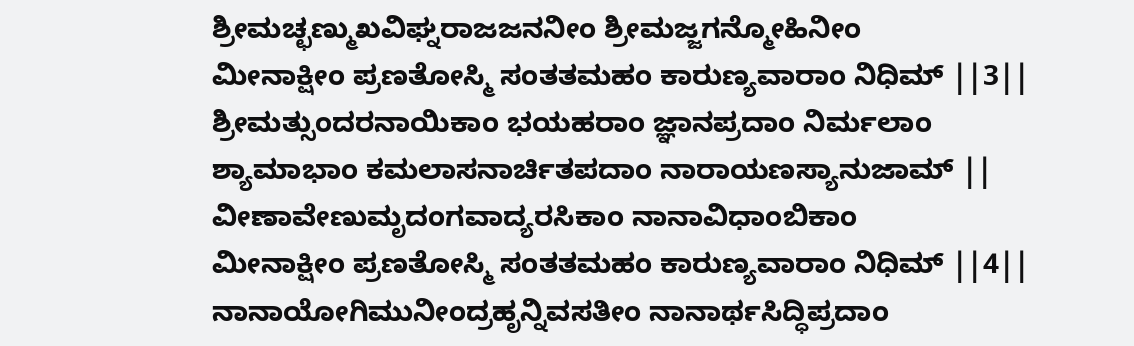ಶ್ರೀಮಚ್ಛಣ್ಮುಖವಿಘ್ನರಾಜಜನನೀಂ ಶ್ರೀಮಜ್ಜಗನ್ಮೋಹಿನೀಂ
ಮೀನಾಕ್ಷೀಂ ಪ್ರಣತೋಸ್ಮಿ ಸಂತತಮಹಂ ಕಾರುಣ್ಯವಾರಾಂ ನಿಧಿಮ್ ||3||
ಶ್ರೀಮತ್ಸುಂದರನಾಯಿಕಾಂ ಭಯಹರಾಂ ಜ್ಞಾನಪ್ರದಾಂ ನಿರ್ಮಲಾಂ
ಶ್ಯಾಮಾಭಾಂ ಕಮಲಾಸನಾರ್ಚಿತಪದಾಂ ನಾರಾಯಣಸ್ಯಾನುಜಾಮ್ ||
ವೀಣಾವೇಣುಮೃದಂಗವಾದ್ಯರಸಿಕಾಂ ನಾನಾವಿಧಾಂಬಿಕಾಂ
ಮೀನಾಕ್ಷೀಂ ಪ್ರಣತೋಸ್ಮಿ ಸಂತತಮಹಂ ಕಾರುಣ್ಯವಾರಾಂ ನಿಧಿಮ್ ||4||
ನಾನಾಯೋಗಿಮುನೀಂದ್ರಹೃನ್ನಿವಸತೀಂ ನಾನಾರ್ಥಸಿದ್ಧಿಪ್ರದಾಂ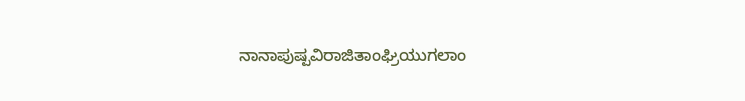ನಾನಾಪುಷ್ಪವಿರಾಜಿತಾಂಘ್ರಿಯುಗಲಾಂ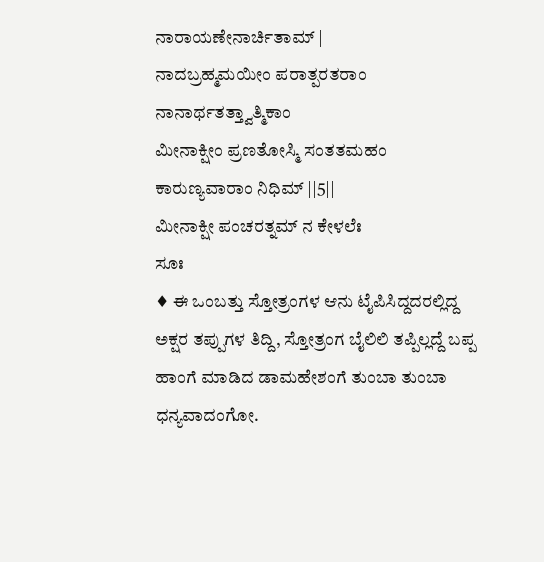ನಾರಾಯಣೇನಾರ್ಚಿತಾಮ್ |
ನಾದಬ್ರಹ್ಮಮಯೀಂ ಪರಾತ್ಪರತರಾಂ ನಾನಾರ್ಥತತ್ತ್ವಾತ್ಮಿಕಾಂ
ಮೀನಾಕ್ಷೀಂ ಪ್ರಣತೋಸ್ಮಿ ಸಂತತಮಹಂ ಕಾರುಣ್ಯವಾರಾಂ ನಿಧಿಮ್ ||5||
ಮೀನಾಕ್ಷೀ ಪಂಚರತ್ನಮ್ ನ ಕೇಳಲೆಃ
ಸೂಃ
♦ ಈ ಒಂಬತ್ತು ಸ್ತೋತ್ರಂಗಳ ಆನು ಟೈಪಿಸಿದ್ದದರಲ್ಲಿದ್ದ ಅಕ್ಷರ ತಪ್ಪುಗಳ ತಿದ್ದಿ, ಸ್ತೋತ್ರಂಗ ಬೈಲಿಲಿ ತಪ್ಪಿಲ್ಲದ್ದೆ ಬಪ್ಪ ಹಾಂಗೆ ಮಾಡಿದ ಡಾಮಹೇಶಂಗೆ ತುಂಬಾ ತುಂಬಾ ಧನ್ಯವಾದಂಗೋ.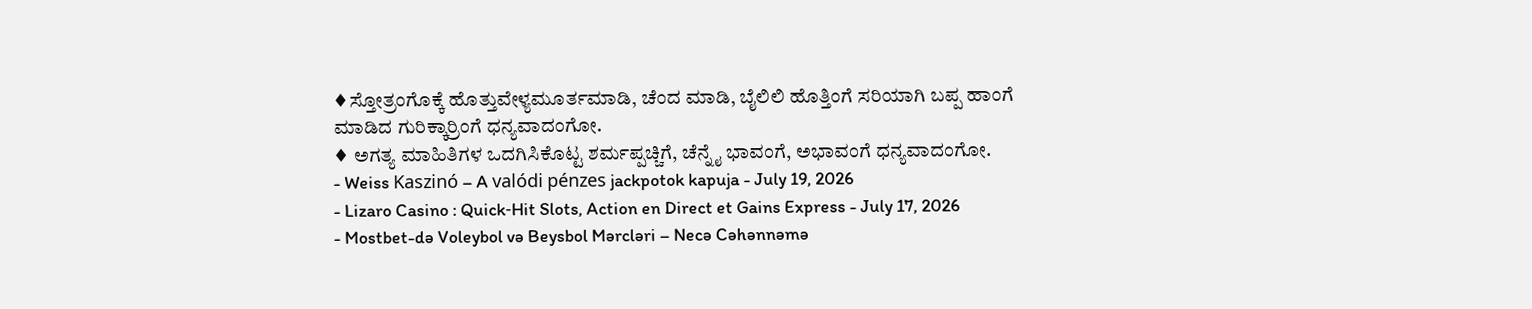♦ಸ್ತೋತ್ರಂಗೊಕ್ಕೆ ಹೊತ್ತುವೇಳ್ಯಮೂರ್ತಮಾಡಿ, ಚೆಂದ ಮಾಡಿ, ಬೈಲಿಲಿ ಹೊತ್ತಿಂಗೆ ಸರಿಯಾಗಿ ಬಪ್ಪ ಹಾಂಗೆ ಮಾಡಿದ ಗುರಿಕ್ಕಾರ್ರಿಂಗೆ ಧನ್ಯವಾದಂಗೋ.
♦ ಅಗತ್ಯ ಮಾಹಿತಿಗಳ ಒದಗಿಸಿಕೊಟ್ಟ ಶರ್ಮಪ್ಪಚ್ಚಿಗೆ, ಚೆನ್ನೈ ಭಾವಂಗೆ, ಅಭಾವಂಗೆ ಧನ್ಯವಾದಂಗೋ.
- Weiss Kaszinó – A valódi pénzes jackpotok kapuja - July 19, 2026
- Lizaro Casino : Quick‑Hit Slots, Action en Direct et Gains Express - July 17, 2026
- Mostbet-də Voleybol və Beysbol Mərcləri – Necə Cəhənnəmə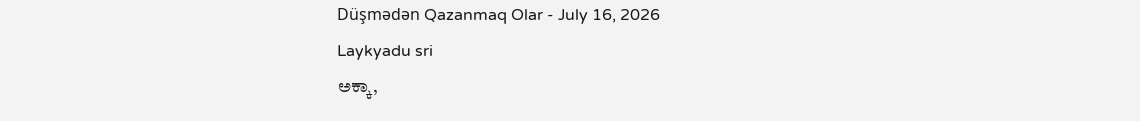Düşmədən Qazanmaq Olar - July 16, 2026
Laykyadu sri
ಅಕ್ಕಾ,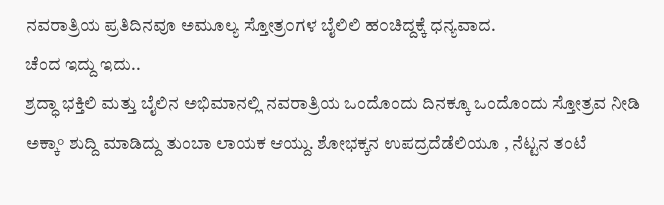ನವರಾತ್ರಿಯ ಪ್ರತಿದಿನವೂ ಅಮೂಲ್ಯ ಸ್ತೋತ್ರ೦ಗಳ ಬೈಲಿಲಿ ಹ೦ಚಿದ್ದಕ್ಕೆ ಧನ್ಯವಾದ.
ಚೆಂದ ಇದ್ದು ಇದು..
ಶ್ರದ್ಧಾ ಭಕ್ತಿಲಿ ಮತ್ತು ಬೈಲಿನ ಅಭಿಮಾನಲ್ಲಿ ನವರಾತ್ರಿಯ ಒಂದೊಂದು ದಿನಕ್ಕೂ ಒಂದೊಂದು ಸ್ತೋತ್ರವ ನೀಡಿ ಅಕ್ಕಾ° ಶುದ್ದಿ ಮಾಡಿದ್ದು ತುಂಬಾ ಲಾಯಕ ಆಯ್ದು. ಶೋಭಕ್ಕನ ಉಪದ್ರದೆಡೆಲಿಯೂ , ನೆಟ್ಟನ ತಂಟೆ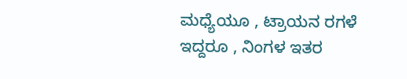ಮಧ್ಯೆಯೂ , ಟ್ರಾಯನ ರಗಳೆ ಇದ್ದರೂ , ನಿಂಗಳ ಇತರ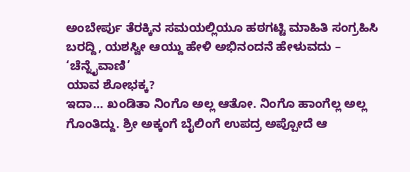ಅಂಬೇರ್ಪು ತೆರಕ್ಕಿನ ಸಮಯಲ್ಲಿಯೂ ಹಠಗಟ್ಟಿ ಮಾಹಿತಿ ಸಂಗ್ರಹಿಸಿ ಬರದ್ದಿ, ಯಶಸ್ವೀ ಆಯ್ದು ಹೇಳಿ ಅಭಿನಂದನೆ ಹೇಳುವದು – ‘ಚೆನ್ನೈವಾಣಿ’
ಯಾವ ಶೋಭಕ್ಕ?
ಇದಾ… ಖಂಡಿತಾ ನಿಂಗೊ ಅಲ್ಲ ಆತೋ. ನಿಂಗೊ ಹಾಂಗೆಲ್ಲ ಅಲ್ಲ ಗೊಂತಿದ್ದು. ಶ್ರೀ ಅಕ್ಕಂಗೆ ಬೈಲಿಂಗೆ ಉಪದ್ರ ಅಪ್ಪೋದೆ ಆ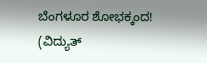ಬೆಂಗಳೂರ ಶೋಭಕ್ಕಂದ! (ವಿದ್ಯುತ್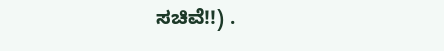ಸಚಿವೆ!!) .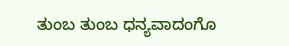ತುಂಬ ತುಂಬ ಧನ್ಯವಾದಂಗೊ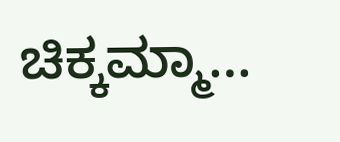ಚಿಕ್ಕಮ್ಮಾ…